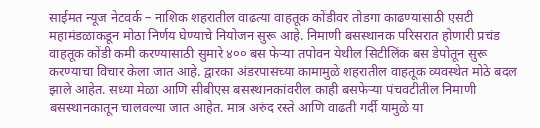साईमत न्यूज नेटवर्क – नाशिक शहरातील वाढत्या वाहतूक कोंडीवर तोडगा काढण्यासाठी एसटी महामंडळाकडून मोठा निर्णय घेण्याचे नियोजन सुरू आहे. निमाणी बसस्थानक परिसरात होणारी प्रचंड वाहतूक कोंडी कमी करण्यासाठी सुमारे ४०० बस फेऱ्या तपोवन येथील सिटीलिंक बस डेपोतून सुरू करण्याचा विचार केला जात आहे. द्वारका अंडरपासच्या कामामुळे शहरातील वाहतूक व्यवस्थेत मोठे बदल झाले आहेत. सध्या मेळा आणि सीबीएस बसस्थानकांवरील काही बसफेऱ्या पंचवटीतील निमाणी बसस्थानकातून चालवल्या जात आहेत. मात्र अरुंद रस्ते आणि वाढती गर्दी यामुळे या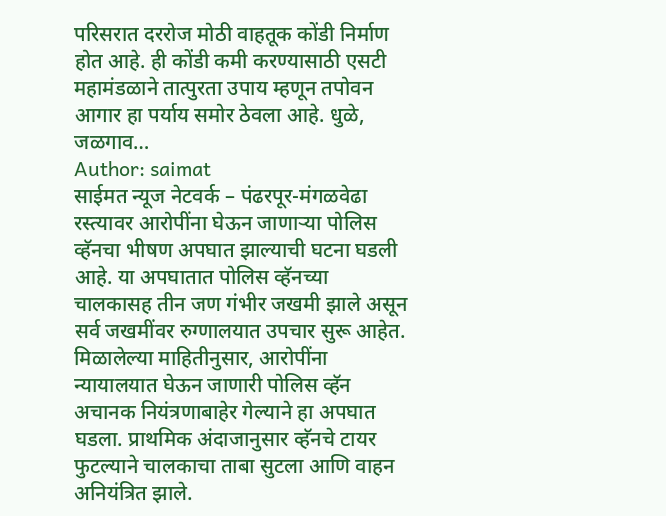परिसरात दररोज मोठी वाहतूक कोंडी निर्माण होत आहे. ही कोंडी कमी करण्यासाठी एसटी महामंडळाने तात्पुरता उपाय म्हणून तपोवन आगार हा पर्याय समोर ठेवला आहे. धुळे, जळगाव…
Author: saimat
साईमत न्यूज नेटवर्क – पंढरपूर-मंगळवेढा रस्त्यावर आरोपींना घेऊन जाणाऱ्या पोलिस व्हॅनचा भीषण अपघात झाल्याची घटना घडली आहे. या अपघातात पोलिस व्हॅनच्या चालकासह तीन जण गंभीर जखमी झाले असून सर्व जखमींवर रुग्णालयात उपचार सुरू आहेत. मिळालेल्या माहितीनुसार, आरोपींना न्यायालयात घेऊन जाणारी पोलिस व्हॅन अचानक नियंत्रणाबाहेर गेल्याने हा अपघात घडला. प्राथमिक अंदाजानुसार व्हॅनचे टायर फुटल्याने चालकाचा ताबा सुटला आणि वाहन अनियंत्रित झाले.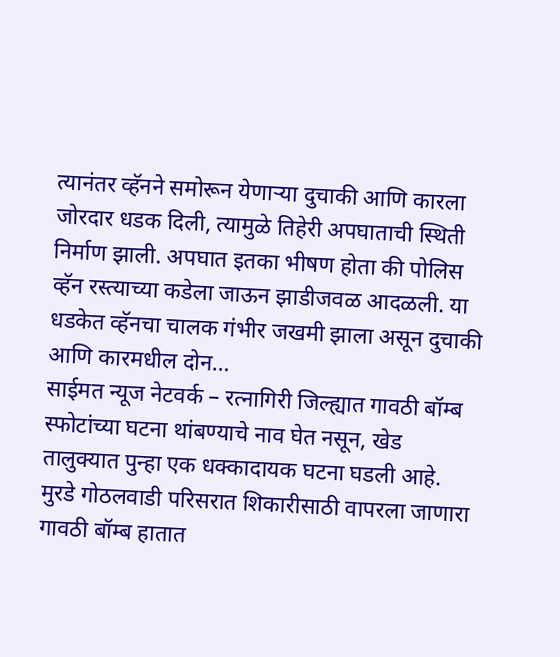त्यानंतर व्हॅनने समोरून येणाऱ्या दुचाकी आणि कारला जोरदार धडक दिली, त्यामुळे तिहेरी अपघाताची स्थिती निर्माण झाली. अपघात इतका भीषण होता की पोलिस व्हॅन रस्त्याच्या कडेला जाऊन झाडीजवळ आदळली. या धडकेत व्हॅनचा चालक गंभीर जखमी झाला असून दुचाकी आणि कारमधील दोन…
साईमत न्यूज नेटवर्क – रत्नागिरी जिल्ह्यात गावठी बॉम्ब स्फोटांच्या घटना थांबण्याचे नाव घेत नसून, खेड तालुक्यात पुन्हा एक धक्कादायक घटना घडली आहे. मुरडे गोठलवाडी परिसरात शिकारीसाठी वापरला जाणारा गावठी बॉम्ब हातात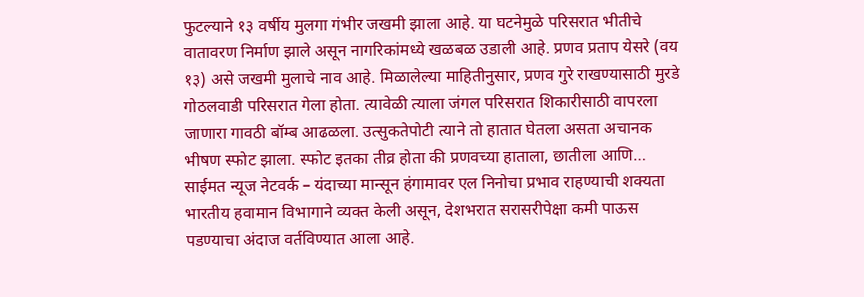फुटल्याने १३ वर्षीय मुलगा गंभीर जखमी झाला आहे. या घटनेमुळे परिसरात भीतीचे वातावरण निर्माण झाले असून नागरिकांमध्ये खळबळ उडाली आहे. प्रणव प्रताप येसरे (वय १३) असे जखमी मुलाचे नाव आहे. मिळालेल्या माहितीनुसार, प्रणव गुरे राखण्यासाठी मुरडे गोठलवाडी परिसरात गेला होता. त्यावेळी त्याला जंगल परिसरात शिकारीसाठी वापरला जाणारा गावठी बॉम्ब आढळला. उत्सुकतेपोटी त्याने तो हातात घेतला असता अचानक भीषण स्फोट झाला. स्फोट इतका तीव्र होता की प्रणवच्या हाताला, छातीला आणि…
साईमत न्यूज नेटवर्क – यंदाच्या मान्सून हंगामावर एल निनोचा प्रभाव राहण्याची शक्यता भारतीय हवामान विभागाने व्यक्त केली असून, देशभरात सरासरीपेक्षा कमी पाऊस पडण्याचा अंदाज वर्तविण्यात आला आहे.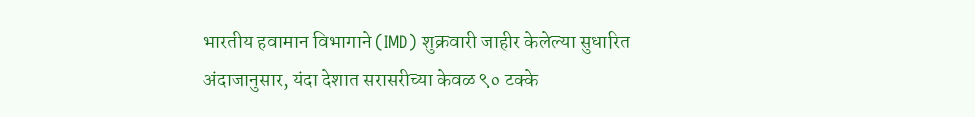भारतीय हवामान विभागाने (IMD) शुक्रवारी जाहीर केलेल्या सुधारित अंदाजानुसार, यंदा देशात सरासरीच्या केवळ ९० टक्के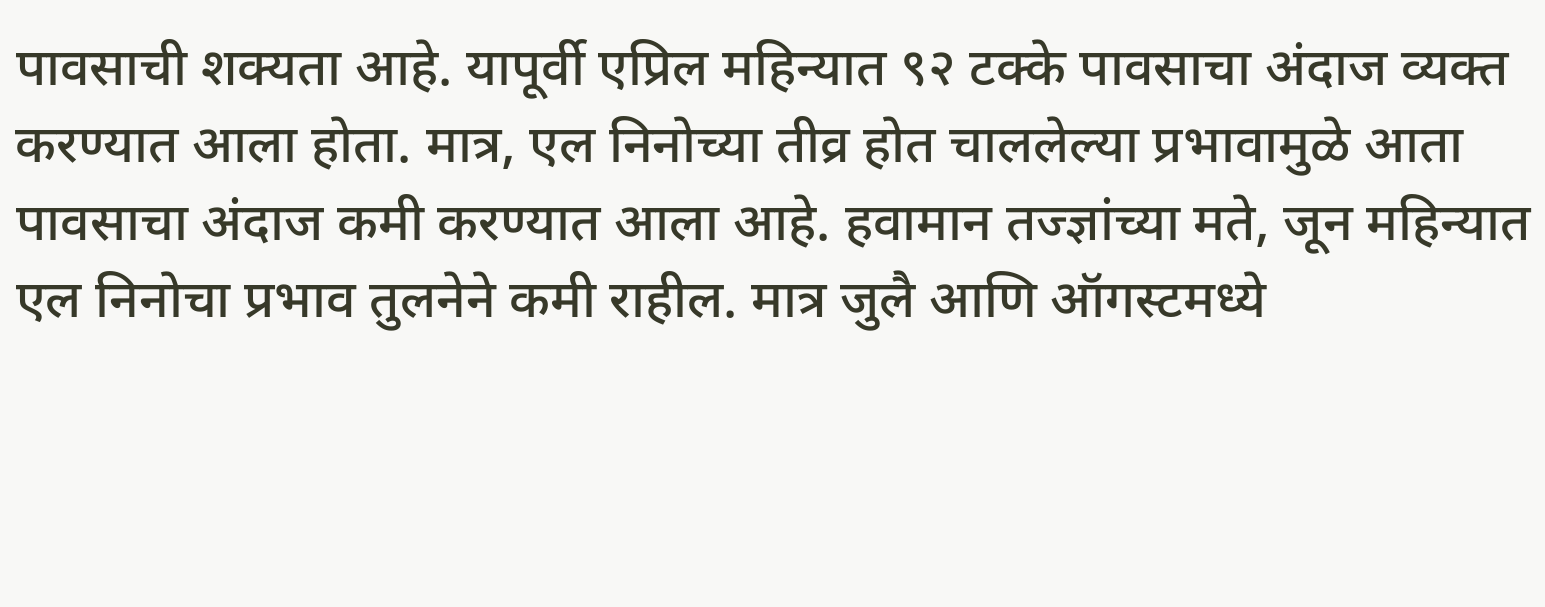पावसाची शक्यता आहे. यापूर्वी एप्रिल महिन्यात ९२ टक्के पावसाचा अंदाज व्यक्त करण्यात आला होता. मात्र, एल निनोच्या तीव्र होत चाललेल्या प्रभावामुळे आता पावसाचा अंदाज कमी करण्यात आला आहे. हवामान तज्ज्ञांच्या मते, जून महिन्यात एल निनोचा प्रभाव तुलनेने कमी राहील. मात्र जुलै आणि ऑगस्टमध्ये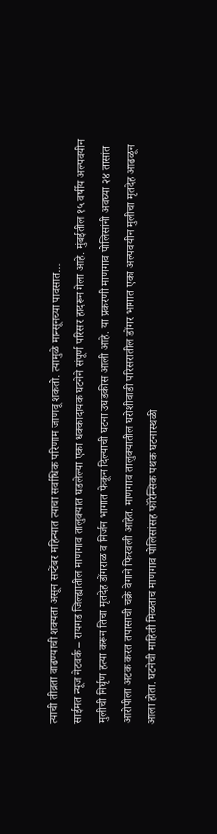त्याची तीव्रता वाढण्याची शक्यता असून सप्टेंबर महिन्यात त्याचा सर्वाधिक परिणाम जाणवू शकतो. त्यामुळे मान्सूनच्या पावसात…
साईमत न्यूज नेटवर्क – रायगड जिल्ह्यातील माणगाव तालुक्यात घडलेल्या एका धक्कादायक घटनेने संपूर्ण परिसर हादरून गेला आहे. मुंबईतील १५ वर्षीय अल्पवयीन मुलीची निर्घृण हत्या करून तिचा मृतदेह डोंगराळ व निर्जन भागात फेकून दिल्याची घटना उघडकीस आली आहे. या प्रकरणी माणगाव पोलिसांनी अवघ्या २४ तासांत आरोपीला अटक करत तपासाची चक्रे वेगाने फिरवली आहेत. माणगाव तालुक्यातील घरोशीवाडी परिसरातील डोंगर भागात एका अल्पवयीन मुलीचा मृतदेह आढळून आला होता. घटनेची माहिती मिळताच माणगाव पोलिसांसह फॉरेन्सिक पथक घटनास्थळी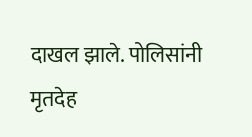दाखल झाले. पोलिसांनी मृतदेह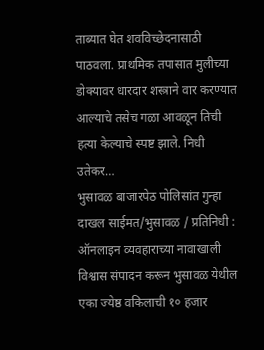ताब्यात घेत शवविच्छेदनासाठी पाठवला. प्राथमिक तपासात मुलीच्या डोक्यावर धारदार शस्त्राने वार करण्यात आल्याचे तसेच गळा आवळून तिची हत्या केल्याचे स्पष्ट झाले. निधी उतेकर…
भुसावळ बाजारपेठ पोलिसांत गुन्हा दाखल साईमत/भुसावळ / प्रतिनिधी : ऑनलाइन व्यवहाराच्या नावाखाली विश्वास संपादन करून भुसावळ येथील एका ज्येष्ठ वकिलाची १० हजार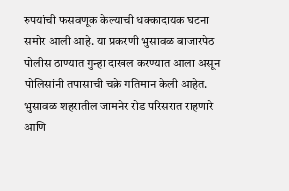रुपयांची फसवणूक केल्याची धक्कादायक घटना समोर आली आहे. या प्रकरणी भुसावळ बाजारपेठ पोलीस ठाण्यात गुन्हा दाखल करण्यात आला असून पोलिसांनी तपासाची चक्रे गतिमान केली आहेत. भुसावळ शहरातील जामनेर रोड परिसरात राहणारे आणि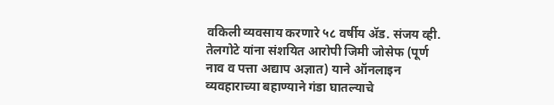वकिली व्यवसाय करणारे ५८ वर्षीय ॲड. संजय व्ही. तेलगोटे यांना संशयित आरोपी जिमी जोसेफ (पूर्ण नाव व पत्ता अद्याप अज्ञात) याने ऑनलाइन व्यवहाराच्या बहाण्याने गंडा घातल्याचे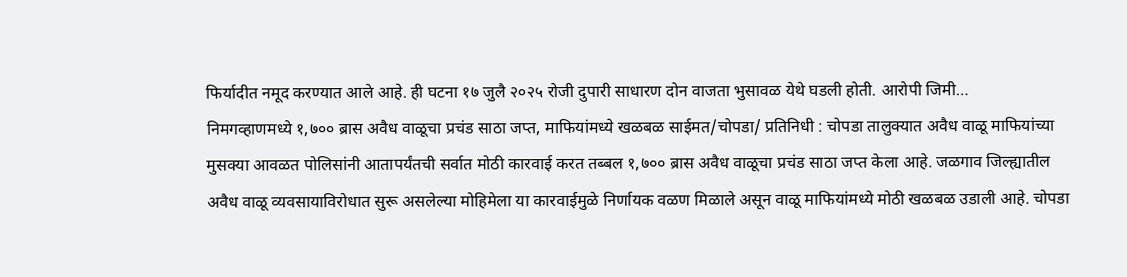फिर्यादीत नमूद करण्यात आले आहे. ही घटना १७ जुलै २०२५ रोजी दुपारी साधारण दोन वाजता भुसावळ येथे घडली होती. आरोपी जिमी…
निमगव्हाणमध्ये १,७०० ब्रास अवैध वाळूचा प्रचंड साठा जप्त, माफियांमध्ये खळबळ साईमत/चोपडा/ प्रतिनिधी : चोपडा तालुक्यात अवैध वाळू माफियांच्या मुसक्या आवळत पोलिसांनी आतापर्यंतची सर्वात मोठी कारवाई करत तब्बल १,७०० ब्रास अवैध वाळूचा प्रचंड साठा जप्त केला आहे. जळगाव जिल्ह्यातील अवैध वाळू व्यवसायाविरोधात सुरू असलेल्या मोहिमेला या कारवाईमुळे निर्णायक वळण मिळाले असून वाळू माफियांमध्ये मोठी खळबळ उडाली आहे. चोपडा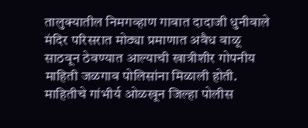तालुक्यातील निमगव्हाण गावात दादाजी धुनीवाले मंदिर परिसरात मोठ्या प्रमाणात अवैध वाळू साठवून ठेवण्यात आल्याची खात्रीशीर गोपनीय माहिती जळगाव पोलिसांना मिळाली होती. माहितीचे गांभीर्य ओळखून जिल्हा पोलीस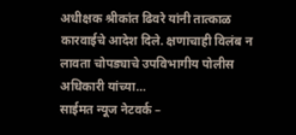अधीक्षक श्रीकांत ढिवरे यांनी तात्काळ कारवाईचे आदेश दिले. क्षणाचाही विलंब न लावता चोपड्याचे उपविभागीय पोलीस अधिकारी यांच्या…
साईमत न्यूज नेटवर्क –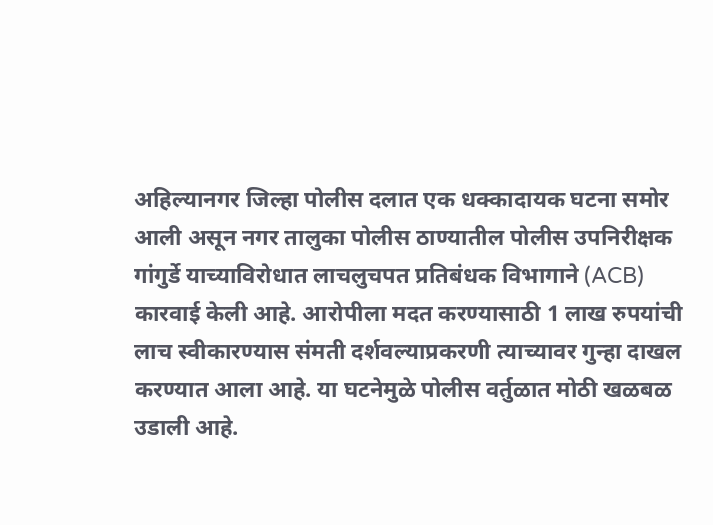अहिल्यानगर जिल्हा पोलीस दलात एक धक्कादायक घटना समोर आली असून नगर तालुका पोलीस ठाण्यातील पोलीस उपनिरीक्षक गांगुर्डे याच्याविरोधात लाचलुचपत प्रतिबंधक विभागाने (ACB) कारवाई केली आहे. आरोपीला मदत करण्यासाठी 1 लाख रुपयांची लाच स्वीकारण्यास संमती दर्शवल्याप्रकरणी त्याच्यावर गुन्हा दाखल करण्यात आला आहे. या घटनेमुळे पोलीस वर्तुळात मोठी खळबळ उडाली आहे.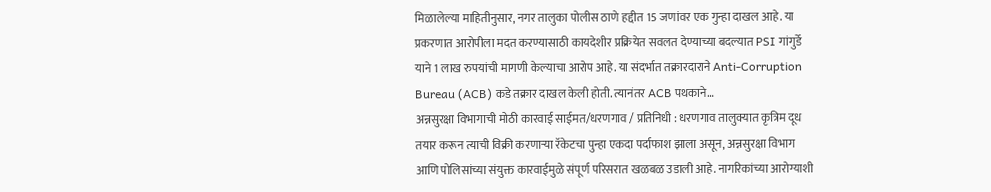मिळालेल्या माहितीनुसार, नगर तालुका पोलीस ठाणे हद्दीत 15 जणांवर एक गुन्हा दाखल आहे. या प्रकरणात आरोपीला मदत करण्यासाठी कायदेशीर प्रक्रियेत सवलत देण्याच्या बदल्यात PSI गांगुर्डे याने 1 लाख रुपयांची मागणी केल्याचा आरोप आहे. या संदर्भात तक्रारदाराने Anti-Corruption Bureau (ACB) कडे तक्रार दाखल केली होती. त्यानंतर ACB पथकाने…
अन्नसुरक्षा विभागाची मोठी कारवाई साईमत/धरणगाव / प्रतिनिधी : धरणगाव तालुक्यात कृत्रिम दूध तयार करून त्याची विक्री करणाऱ्या रॅकेटचा पुन्हा एकदा पर्दाफाश झाला असून, अन्नसुरक्षा विभाग आणि पोलिसांच्या संयुक्त कारवाईमुळे संपूर्ण परिसरात खळबळ उडाली आहे. नागरिकांच्या आरोग्याशी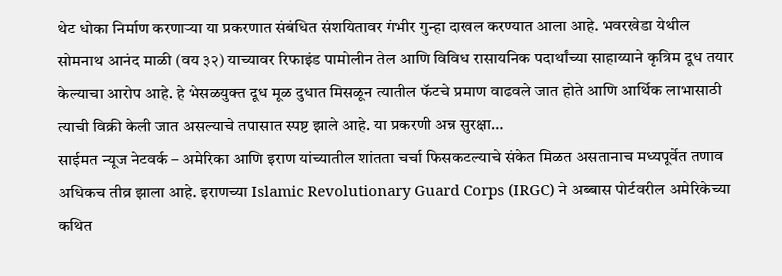थेट धोका निर्माण करणाऱ्या या प्रकरणात संबंधित संशयितावर गंभीर गुन्हा दाखल करण्यात आला आहे. भवरखेडा येथील सोमनाथ आनंद माळी (वय ३२) याच्यावर रिफाइंड पामोलीन तेल आणि विविध रासायनिक पदार्थांच्या साहाय्याने कृत्रिम दूध तयार केल्याचा आरोप आहे. हे भेसळयुक्त दूध मूळ दुधात मिसळून त्यातील फॅटचे प्रमाण वाढवले जात होते आणि आर्थिक लाभासाठी त्याची विक्री केली जात असल्याचे तपासात स्पष्ट झाले आहे. या प्रकरणी अन्न सुरक्षा…
साईमत न्यूज नेटवर्क – अमेरिका आणि इराण यांच्यातील शांतता चर्चा फिसकटल्याचे संकेत मिळत असतानाच मध्यपूर्वेत तणाव अधिकच तीव्र झाला आहे. इराणच्या Islamic Revolutionary Guard Corps (IRGC) ने अब्बास पोर्टवरील अमेरिकेच्या कथित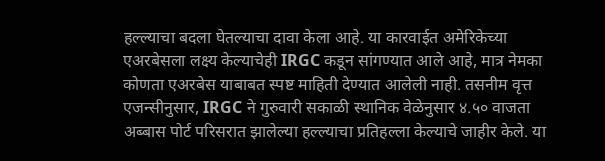हल्ल्याचा बदला घेतल्याचा दावा केला आहे. या कारवाईत अमेरिकेच्या एअरबेसला लक्ष्य केल्याचेही IRGC कडून सांगण्यात आले आहे, मात्र नेमका कोणता एअरबेस याबाबत स्पष्ट माहिती देण्यात आलेली नाही. तसनीम वृत्त एजन्सीनुसार, IRGC ने गुरुवारी सकाळी स्थानिक वेळेनुसार ४.५० वाजता अब्बास पोर्ट परिसरात झालेल्या हल्ल्याचा प्रतिहल्ला केल्याचे जाहीर केले. या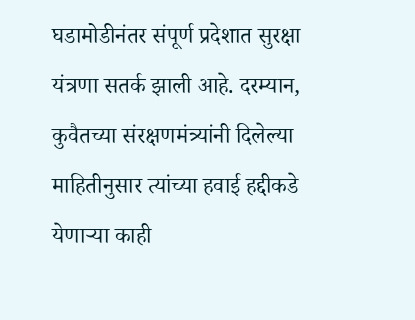घडामोडीनंतर संपूर्ण प्रदेशात सुरक्षा यंत्रणा सतर्क झाली आहे. दरम्यान, कुवैतच्या संरक्षणमंत्र्यांनी दिलेल्या माहितीनुसार त्यांच्या हवाई हद्दीकडे येणाऱ्या काही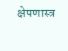क्षेपणास्त्र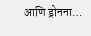आणि ड्रोनना…